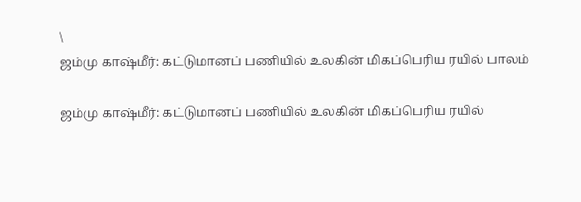\
ஜம்மு காஷ்மீர்: கட்டுமானப் பணியில் உலகின் மிகப்பெரிய ரயில் பாலம்

ஜம்மு காஷ்மீர்: கட்டுமானப் பணியில் உலகின் மிகப்பெரிய ரயில்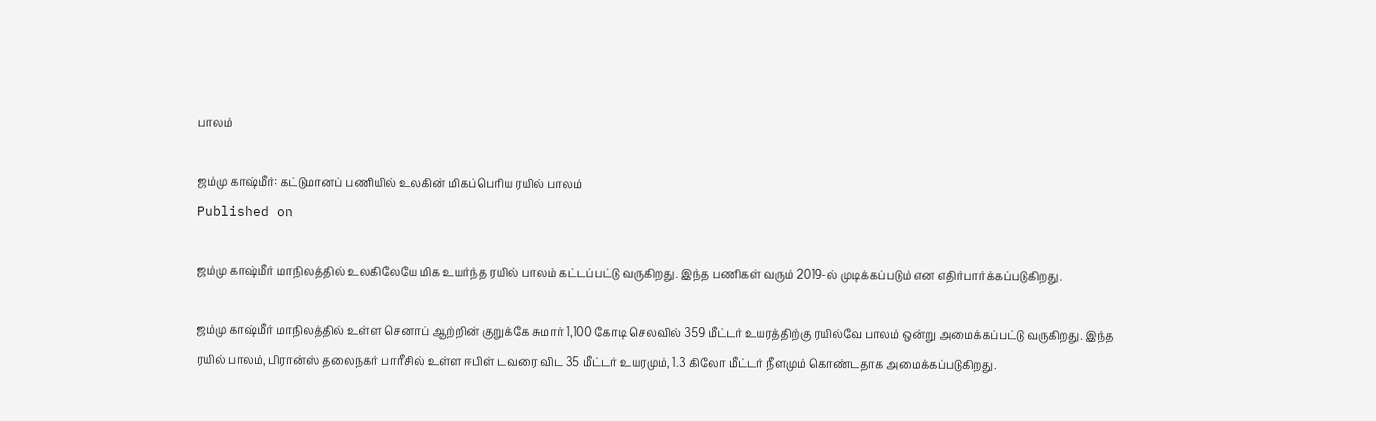பாலம்

ஜம்மு காஷ்மீர்: கட்டுமானப் பணியில் உலகின் மிகப்பெரிய ரயில் பாலம்
Published on

ஜம்மு காஷ்மீர் மாநிலத்தில் உலகிலேயே மிக உயர்ந்த ரயில் பாலம் கட்டப்பட்டு வருகிறது. இந்த பணிகள் வரும் 2019-ல் முடிக்கப்படும் என எதிர்பார்க்கப்படுகிறது.

ஜம்மு காஷ்மீர் மாநிலத்தில் உள்ள செனாப் ஆற்றின் குறுக்கே சுமார் 1,100 கோடி செலவில் 359 மீட்டர் உயரத்திற்கு ரயில்வே பாலம் ஒன்று அமைக்கப்பட்டு வருகிறது. இந்த ரயில் பாலம், பிரான்ஸ் தலைநகர் பாரீசில் உள்ள ஈபிள் டவரை விட 35 மீட்டர் உயரமும், 1.3 கிலோ மீட்டர் நீளமும் கொண்டதாக அமைக்கப்படுகிறது.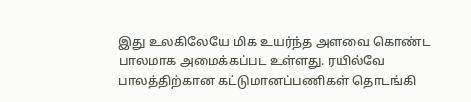இது உலகிலேயே மிக உயர்ந்த அளவை கொண்ட பாலமாக அமைக்கப்பட உள்ளது. ரயில்வே பாலத்திற்கான கட்டுமானப்பணிகள் தொடங்கி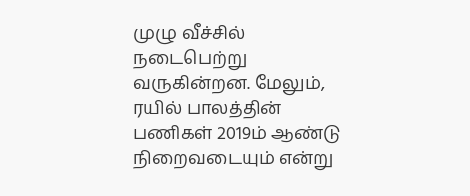முழு வீச்சில் நடைபெற்று வருகின்றன. மேலும், ரயில் பாலத்தின் பணிகள் 2019ம் ஆண்டு நிறைவடையும் என்று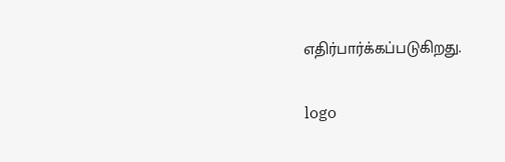எதிர்பார்க்கப்படுகிறது.

logo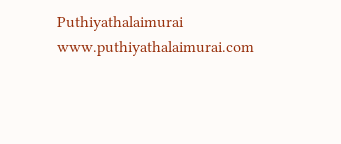Puthiyathalaimurai
www.puthiyathalaimurai.com